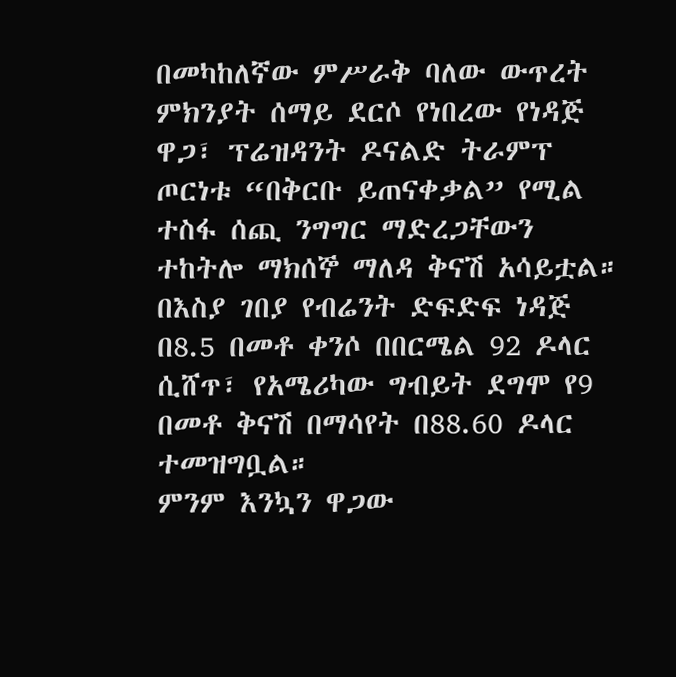በመካከለኛው ምሥራቅ ባለው ውጥረት ምክንያት ሰማይ ደርሶ የነበረው የነዳጅ ዋጋ፣ ፕሬዝዳንት ዶናልድ ትራምፕ ጦርነቱ “በቅርቡ ይጠናቀቃል” የሚል ተስፋ ሰጪ ንግግር ማድረጋቸውን ተከትሎ ማክሰኞ ማለዳ ቅናሽ አሳይቷል።
በእስያ ገበያ የብሬንት ድፍድፍ ነዳጅ በ8.5 በመቶ ቀንሶ በበርሜል 92 ዶላር ሲሸጥ፣ የአሜሪካው ግብይት ደግሞ የ9 በመቶ ቅናሽ በማሳየት በ88.60 ዶላር ተመዝግቧል።
ምንም እንኳን ዋጋው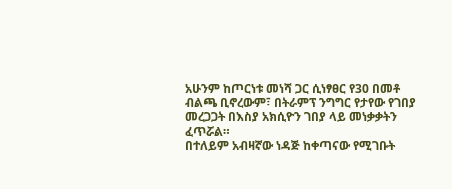አሁንም ከጦርነቱ መነሻ ጋር ሲነፃፀር የ30 በመቶ ብልጫ ቢኖረውም፣ በትራምፕ ንግግር የታየው የገበያ መረጋጋት በእስያ አክሲዮን ገበያ ላይ መነቃቃትን ፈጥሯል።
በተለይም አብዛኛው ነዳጅ ከቀጣናው የሚገቡት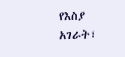የእስያ አገራት፣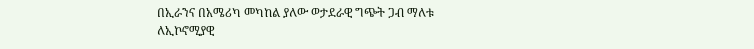በኢራንና በአሜሪካ መካከል ያለው ወታደራዊ ግጭት ጋብ ማለቱ ለኢኮኖሚያዊ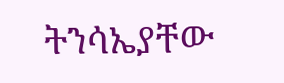ትንሳኤያቸው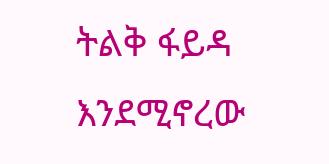ትልቅ ፋይዳ እንደሚኖረው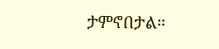ታምኖበታል።